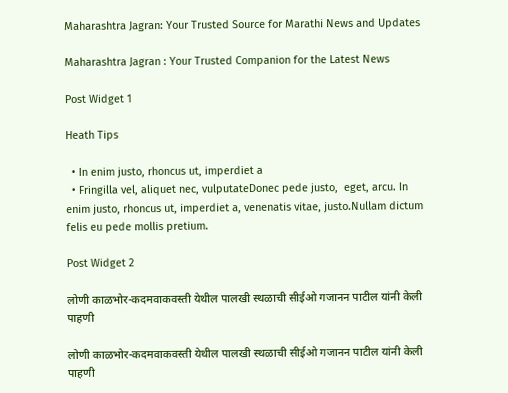Maharashtra Jagran: Your Trusted Source for Marathi News and Updates

Maharashtra Jagran : Your Trusted Companion for the Latest News

Post Widget 1

Heath Tips

  • In enim justo, rhoncus ut, imperdiet a
  • Fringilla vel, aliquet nec, vulputateDonec pede justo,  eget, arcu. In enim justo, rhoncus ut, imperdiet a, venenatis vitae, justo.Nullam dictum felis eu pede mollis pretium.

Post Widget 2

लोणी काळभोर-कदमवाकवस्ती येथील पालखी स्थळाची सीईओ गजानन पाटील यांनी केली पाहणी

लोणी काळभोर-कदमवाकवस्ती येथील पालखी स्थळाची सीईओ गजानन पाटील यांनी केली पाहणी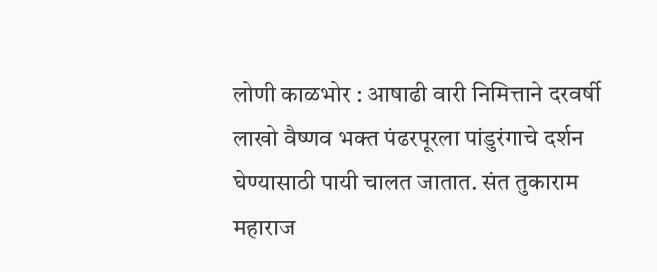लोणी काळभोर : आषाढी वारी निमित्ताने दरवर्षी लाखो वैष्णव भक्त पंढरपूरला पांडुरंगाचे दर्शन घेण्यासाठी पायी चालत जातात. संत तुकाराम महाराज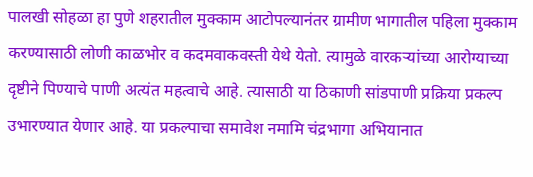पालखी सोहळा हा पुणे शहरातील मुक्काम आटोपल्यानंतर ग्रामीण भागातील पहिला मुक्काम करण्यासाठी लोणी काळभोर व कदमवाकवस्ती येथे येतो. त्यामुळे वारकऱ्यांच्या आरोग्याच्या दृष्टीने पिण्याचे पाणी अत्यंत महत्वाचे आहे. त्यासाठी या ठिकाणी सांडपाणी प्रक्रिया प्रकल्प उभारण्यात येणार आहे. या प्रकल्पाचा समावेश नमामि चंद्रभागा अभियानात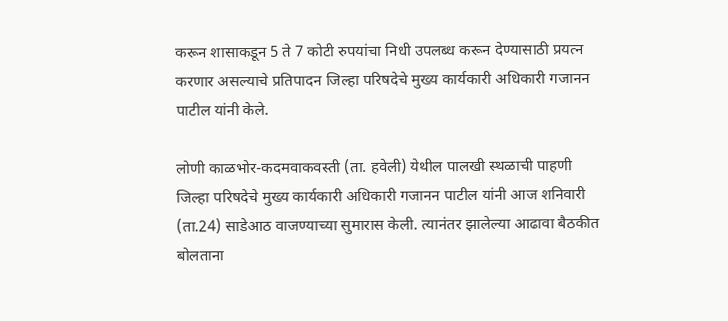करून शासाकडून 5 ते 7 कोटी रुपयांचा निधी उपलब्ध करून देण्यासाठी प्रयत्न करणार असल्याचे प्रतिपादन जिल्हा परिषदेचे मुख्य कार्यकारी अधिकारी गजानन पाटील यांनी केले.

लोणी काळभोर-कदमवाकवस्ती (ता. हवेली) येथील पालखी स्थळाची पाहणी जिल्हा परिषदेचे मुख्य कार्यकारी अधिकारी गजानन पाटील यांनी आज शनिवारी (ता.24) साडेआठ वाजण्याच्या सुमारास केली. त्यानंतर झालेल्या आढावा बैठकीत बोलताना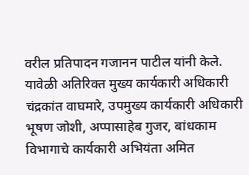वरील प्रतिपादन गजानन पाटील यांनी केले. यावेळी अतिरिक्त मुख्य कार्यकारी अधिकारी चंद्रकांत वाघमारे, उपमुख्य कार्यकारी अधिकारी भूषण जोशी, अप्पासाहेब गुजर, बांधकाम विभागाचे कार्यकारी अभियंता अमित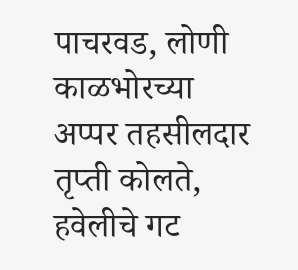पाचरवड, लोणी काळभोरच्या अप्पर तहसीलदार तृप्ती कोलते, हवेलीचे गट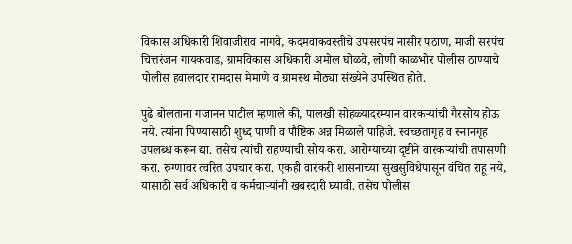विकास अधिकारी शिवाजीराव नागवे, कदमवाकवस्तीचे उपसरपंच नासीर पठाण, माजी सरपंच चित्तरंजन गायकवाड, ग्रामविकास अधिकारी अमोल घोळवे, लोणी काळभोर पोलीस ठाण्याचे पोलीस हवालदार रामदास मेमाणे व ग्रामस्थ मोठ्या संख्येने उपस्थित होते.

पुढे बोलताना गजानन पाटील म्हणाले की, पालखी सोहळ्यादरम्यान वारकऱ्यांची गैरसोय होऊ नये. त्यांना पिण्यासाठी शुध्द पाणी व पौष्टिक अन्न मिळाले पाहिजे. स्वच्छतागृह व स्नानगृह उपलब्ध करून द्या. तसेच त्यांची राहण्याची सोय करा. आरोग्याच्या दृष्टीने वारकऱ्यांची तपासणी करा. रुग्णावर त्वरित उपचार करा. एकही वारकरी शासनाच्या सुखसुविधेपासून वंचित राहू नये, यासाठी सर्व अधिकारी व कर्मचाऱ्यांनी खबरदारी घ्यावी. तसेच पोलीस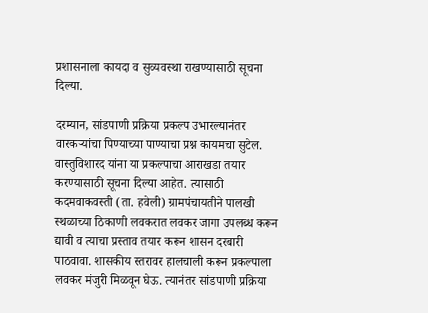प्रशासनाला कायदा व सुव्यवस्था राखण्यासाठी सूचना दिल्या.

दरम्यान, सांडपाणी प्रक्रिया प्रकल्प उभारल्यानंतर वारकऱ्यांचा पिण्याच्या पाण्याचा प्रश्न कायमचा सुटेल. वास्तुविशारद यांना या प्रकल्पाचा आराखडा तयार करण्यासाठी सूचना दिल्या आहेत. त्यासाठी कदमवाकवस्ती (ता. हवेली) ग्रामपंचायतीने पालखी स्थळाच्या ठिकाणी लवकरात लवकर जागा उपलब्ध करून द्यावी व त्याचा प्रस्ताव तयार करून शासन दरबारी पाठवावा. शासकीय स्तरावर हालचाली करून प्रकल्पाला लवकर मंजुरी मिळवून घेऊ. त्यानंतर सांडपाणी प्रक्रिया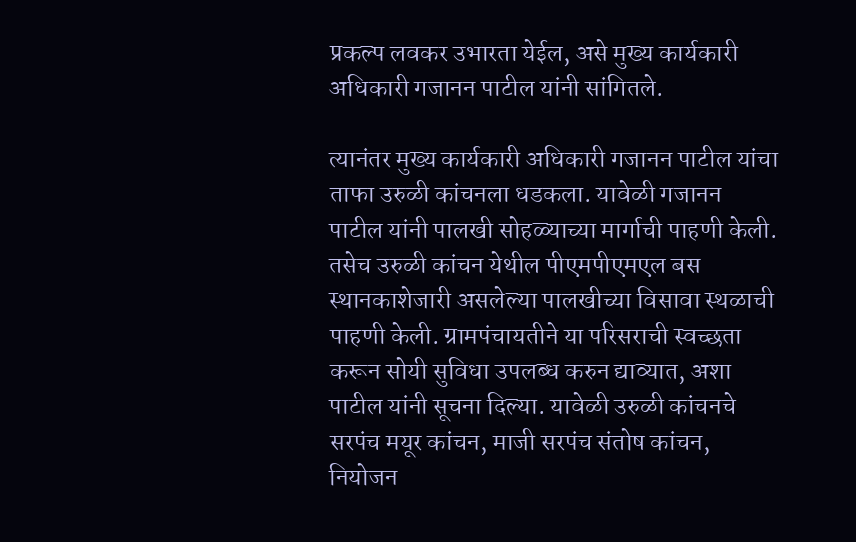प्रकल्प लवकर उभारता येईल, असे मुख्य कार्यकारी अधिकारी गजानन पाटील यांनी सांगितले.

त्यानंतर मुख्य कार्यकारी अधिकारी गजानन पाटील यांचा ताफा उरुळी कांचनला धडकला. यावेळी गजानन पाटील यांनी पालखी सोहळ्याच्या मार्गाची पाहणी केली. तसेच उरुळी कांचन येथील पीएमपीएमएल बस स्थानकाशेजारी असलेल्या पालखीच्या विसावा स्थळाची पाहणी केली. ग्रामपंचायतीने या परिसराची स्वच्छता करून सोयी सुविधा उपलब्ध करुन द्याव्यात, अशा पाटील यांनी सूचना दिल्या. यावेळी उरुळी कांचनचे सरपंच मयूर कांचन, माजी सरपंच संतोष कांचन, नियोजन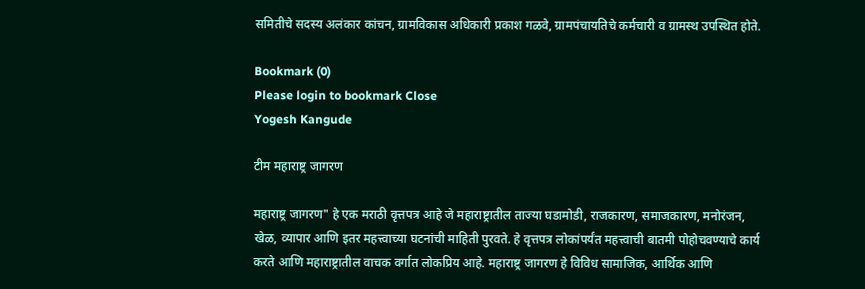समितीचे सदस्य अलंकार कांचन, ग्रामविकास अधिकारी प्रकाश गळवे, ग्रामपंचायतिचे कर्मचारी व ग्रामस्थ उपस्थित होते.

Bookmark (0)
Please login to bookmark Close
Yogesh Kangude

टीम महाराष्ट्र जागरण

महाराष्ट्र जागरण" हे एक मराठी वृत्तपत्र आहे जे महाराष्ट्रातील ताज्या घडामोडी, राजकारण, समाजकारण, मनोरंजन, खेळ, व्यापार आणि इतर महत्त्वाच्या घटनांची माहिती पुरवते. हे वृत्तपत्र लोकांपर्यंत महत्त्वाची बातमी पोहोचवण्याचे कार्य करते आणि महाराष्ट्रातील वाचक वर्गात लोकप्रिय आहे. महाराष्ट्र जागरण हे विविध सामाजिक, आर्थिक आणि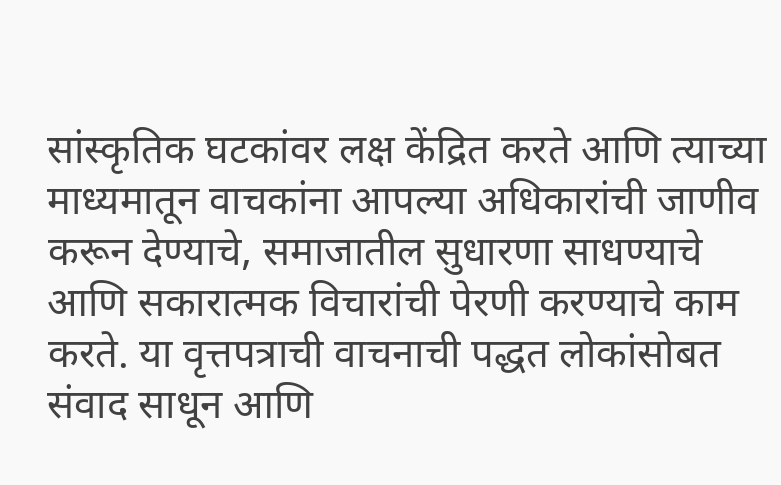सांस्कृतिक घटकांवर लक्ष केंद्रित करते आणि त्याच्या माध्यमातून वाचकांना आपल्या अधिकारांची जाणीव करून देण्याचे, समाजातील सुधारणा साधण्याचे आणि सकारात्मक विचारांची पेरणी करण्याचे काम करते. या वृत्तपत्राची वाचनाची पद्धत लोकांसोबत संवाद साधून आणि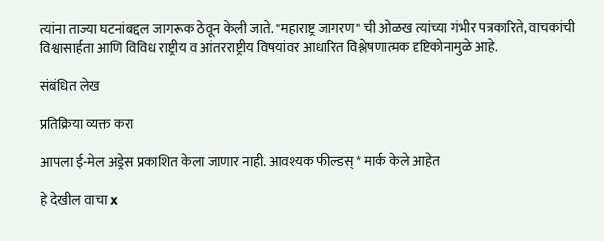त्यांना ताज्या घटनांबद्दल जागरूक ठेवून केली जाते. "महाराष्ट्र जागरण" ची ओळख त्यांच्या गंभीर पत्रकारिते, वाचकांची विश्वासार्हता आणि विविध राष्ट्रीय व आंतरराष्ट्रीय विषयांवर आधारित विश्लेषणात्मक दृष्टिकोनामुळे आहे.

संबंधित लेख

प्रतिक्रिया व्यक्त करा

आपला ई-मेल अड्रेस प्रकाशित केला जाणार नाही. आवश्यक फील्डस् * मार्क केले आहेत

हे देखील वाचा x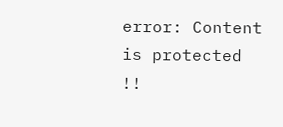error: Content is protected !!